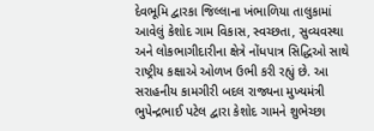દેવભૂમિ દ્વારકા જિલ્લાના ખંભાળિયા તાલુકામાં આવેલું કેશોદ ગામ વિકાસ, સ્વચ્છતા, સુવ્યવસ્થા અને લોકભાગીદારીના ક્ષેત્રે નોંધપાત્ર સિદ્ધિઓ સાથે રાષ્ટ્રીય કક્ષાએ ઓળખ ઉભી કરી રહ્યું છે. આ સરાહનીય કામગીરી બદલ રાજ્યના મુખ્યમંત્રી ભુપેન્દ્રભાઈ પટેલ દ્વારા કેશોદ ગામને શુભેચ્છા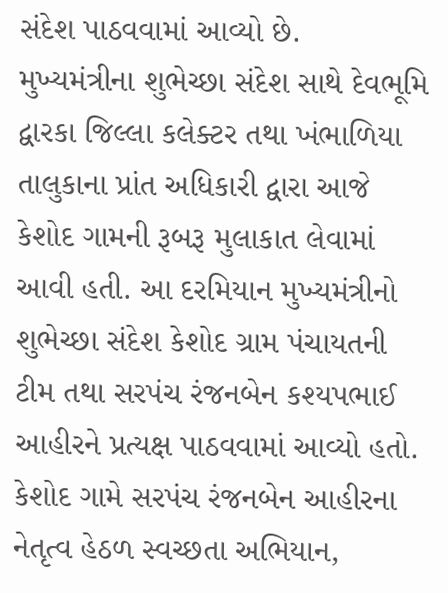સંદેશ પાઠવવામાં આવ્યો છે.
મુખ્યમંત્રીના શુભેચ્છા સંદેશ સાથે દેવભૂમિ દ્વારકા જિલ્લા કલેક્ટર તથા ખંભાળિયા તાલુકાના પ્રાંત અધિકારી દ્વારા આજે કેશોદ ગામની રૂબરૂ મુલાકાત લેવામાં આવી હતી. આ દરમિયાન મુખ્યમંત્રીનો શુભેચ્છા સંદેશ કેશોદ ગ્રામ પંચાયતની ટીમ તથા સરપંચ રંજનબેન કશ્યપભાઈ આહીરને પ્રત્યક્ષ પાઠવવામાં આવ્યો હતો.
કેશોદ ગામે સરપંચ રંજનબેન આહીરના નેતૃત્વ હેઠળ સ્વચ્છતા અભિયાન,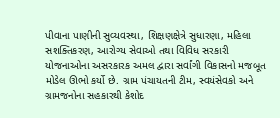પીવાના પાણીની સુવ્યવસ્થા, શિક્ષણક્ષેત્રે સુધારણા, મહિલા સશક્તિકરણ, આરોગ્ય સેવાઓ તથા વિવિધ સરકારી યોજનાઓના અસરકારક અમલ દ્વારા સર્વાંગી વિકાસનો મજબૂત મોડેલ ઊભો કર્યો છે. ગ્રામ પંચાયતની ટીમ, સ્વયંસેવકો અને ગ્રામજનોના સહકારથી કેશોદ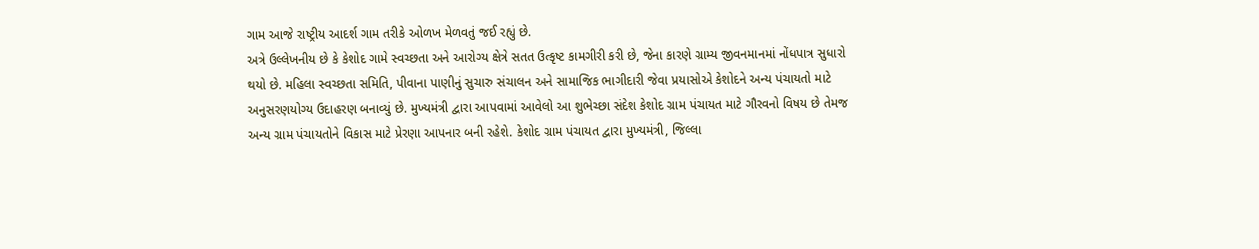ગામ આજે રાષ્ટ્રીય આદર્શ ગામ તરીકે ઓળખ મેળવતું જઈ રહ્યું છે.
અત્રે ઉલ્લેખનીય છે કે કેશોદ ગામે સ્વચ્છતા અને આરોગ્ય ક્ષેત્રે સતત ઉત્કૃષ્ટ કામગીરી કરી છે, જેના કારણે ગ્રામ્ય જીવનમાનમાં નોંધપાત્ર સુધારો થયો છે. મહિલા સ્વચ્છતા સમિતિ, પીવાના પાણીનું સુચારુ સંચાલન અને સામાજિક ભાગીદારી જેવા પ્રયાસોએ કેશોદને અન્ય પંચાયતો માટે અનુસરણયોગ્ય ઉદાહરણ બનાવ્યું છે. મુખ્યમંત્રી દ્વારા આપવામાં આવેલો આ શુભેચ્છા સંદેશ કેશોદ ગ્રામ પંચાયત માટે ગૌરવનો વિષય છે તેમજ અન્ય ગ્રામ પંચાયતોને વિકાસ માટે પ્રેરણા આપનાર બની રહેશે. કેશોદ ગ્રામ પંચાયત દ્વારા મુખ્યમંત્રી, જિલ્લા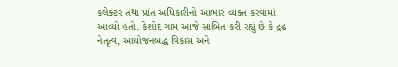કલેક્ટર તથા પ્રાંત અધિકારીનો આભાર વ્યક્ત કરવામાં આવ્યો હતો. કેશોદ ગામ આજે સાબિત કરી રહ્યું છે કે દ્રઢ નેતૃત્વ, આયોજનબદ્ધ વિકાસ અને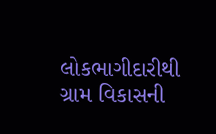લોકભાગીદારીથી ગ્રામ વિકાસની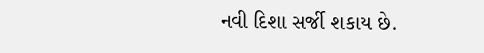નવી દિશા સર્જી શકાય છે.